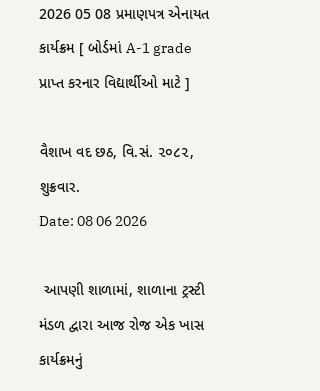2026 05 08 પ્રમાણપત્ર એનાયત કાર્યક્રમ [ બોર્ડમાં A-1 grade પ્રાપ્ત કરનાર વિદ્યાર્થીઓ માટે ]

વૈશાખ વદ છઠ, વિ.સં. ૨૦૮૨, શુક્રવાર.
Date: 08 06 2026

 આપણી શાળામાં, શાળાના ટ્રસ્ટી મંડળ દ્વારા આજ રોજ એક ખાસ કાર્યક્રમનું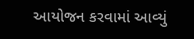આયોજન કરવામાં આવ્યું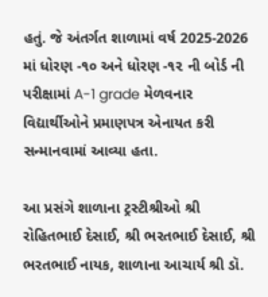હતું. જે અંતર્ગત શાળામાં વર્ષ 2025-2026 માં ધોરણ -૧૦ અને ધોરણ -૧૨ ની બોર્ડ ની પરીક્ષામાં A-1 grade મેળવનાર વિદ્યાર્થીઓને પ્રમાણપત્ર એનાયત કરી સન્માનવામાં આવ્યા હતા.

આ પ્રસંગે શાળાના ટ્રસ્ટીશ્રીઓ શ્રી રોહિતભાઈ દેસાઈ, શ્રી ભરતભાઈ દેસાઈ, શ્રી ભરતભાઈ નાયક, શાળાના આચાર્ય શ્રી ડૉ.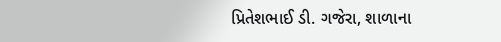પ્રિતેશભાઈ ડી. ગજેરા, શાળાના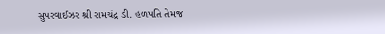સુપરવાઈઝર શ્રી રામચંદ્ર ડી. હળપતિ તેમજ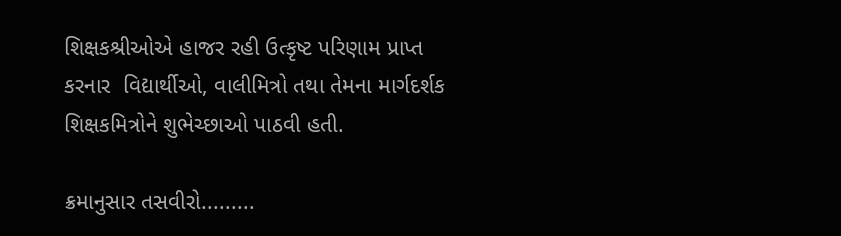શિક્ષકશ્રીઓએ હાજર રહી ઉત્કૃષ્ટ પરિણામ પ્રાપ્ત કરનાર  વિદ્યાર્થીઓ, વાલીમિત્રો તથા તેમના માર્ગદર્શક શિક્ષકમિત્રોને શુભેચ્છાઓ પાઠવી હતી.

ક્રમાનુસાર તસવીરો.........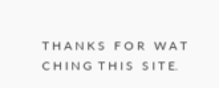T H A N K S   F O R   W A T C H I N G  T H I S   S I T E.